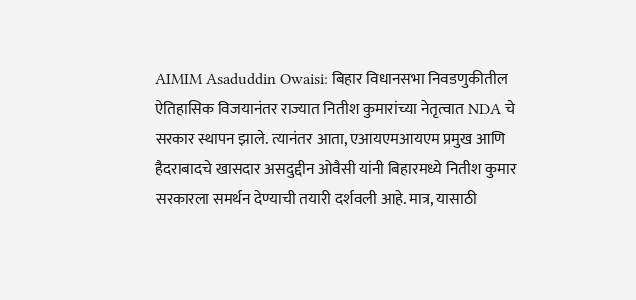AIMIM Asaduddin Owaisi: बिहार विधानसभा निवडणुकीतील ऐतिहासिक विजयानंतर राज्यात नितीश कुमारांच्या नेतृत्वात NDA चे सरकार स्थापन झाले. त्यानंतर आता, एआयएमआयएम प्रमुख आणि हैदराबादचे खासदार असदुद्दीन ओवैसी यांनी बिहारमध्ये नितीश कुमार सरकारला समर्थन देण्याची तयारी दर्शवली आहे. मात्र, यासाठी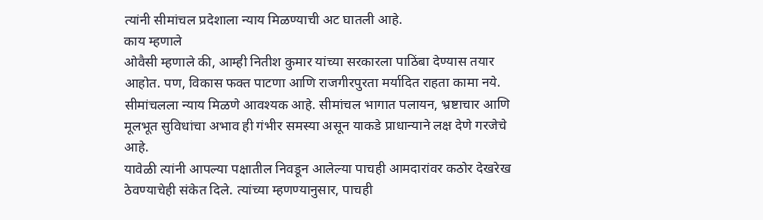त्यांनी सीमांचल प्रदेशाला न्याय मिळण्याची अट घातली आहे.
काय म्हणाले
ओवैसी म्हणाले की, आम्ही नितीश कुमार यांच्या सरकारला पाठिंबा देण्यास तयार आहोत. पण, विकास फक्त पाटणा आणि राजगीरपुरता मर्यादित राहता कामा नये. सीमांचलला न्याय मिळणे आवश्यक आहे. सीमांचल भागात पलायन, भ्रष्टाचार आणि मूलभूत सुविधांचा अभाव ही गंभीर समस्या असून याकडे प्राधान्याने लक्ष देणे गरजेचे आहे.
यावेळी त्यांनी आपल्या पक्षातील निवडून आलेल्या पाचही आमदारांवर कठोर देखरेख ठेवण्याचेही संकेत दिले. त्यांच्या म्हणण्यानुसार, पाचही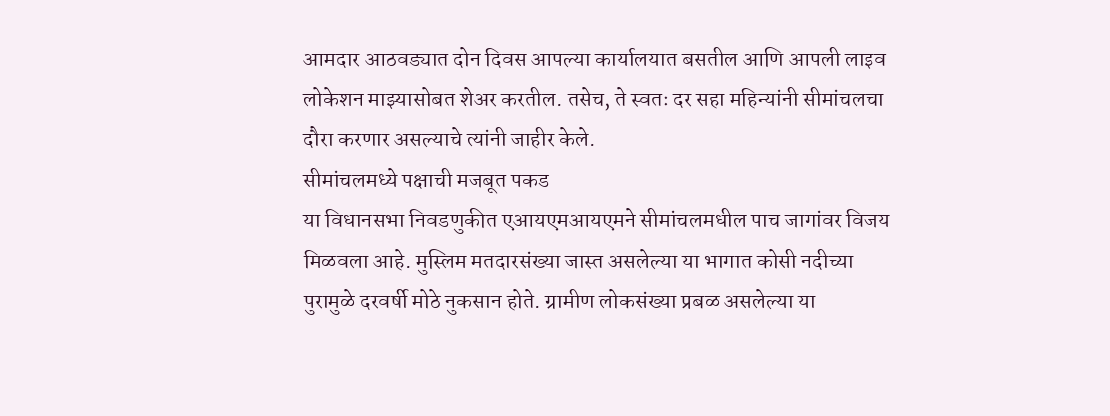आमदार आठवड्यात दोन दिवस आपल्या कार्यालयात बसतील आणि आपली लाइव लोकेशन माझ्यासोबत शेअर करतील. तसेच, ते स्वतः दर सहा महिन्यांनी सीमांचलचा दौरा करणार असल्याचे त्यांनी जाहीर केले.
सीमांचलमध्ये पक्षाची मजबूत पकड
या विधानसभा निवडणुकीत एआयएमआयएमने सीमांचलमधील पाच जागांवर विजय मिळवला आहे. मुस्लिम मतदारसंख्या जास्त असलेल्या या भागात कोसी नदीच्या पुरामुळे दरवर्षी मोठे नुकसान होते. ग्रामीण लोकसंख्या प्रबळ असलेल्या या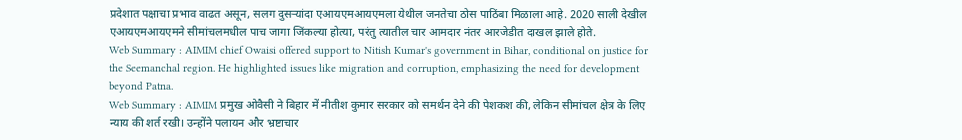प्रदेशात पक्षाचा प्रभाव वाढत असून, सलग दुसऱ्यांदा एआयएमआयएमला येथील जनतेचा ठोस पाठिंबा मिळाला आहे. 2020 साली देखील एआयएमआयएमने सीमांचलमधील पाच जागा जिंकल्या होत्या, परंतु त्यातील चार आमदार नंतर आरजेडीत दाखल झाले होते.
Web Summary : AIMIM chief Owaisi offered support to Nitish Kumar's government in Bihar, conditional on justice for the Seemanchal region. He highlighted issues like migration and corruption, emphasizing the need for development beyond Patna.
Web Summary : AIMIM प्रमुख ओवैसी ने बिहार में नीतीश कुमार सरकार को समर्थन देने की पेशकश की, लेकिन सीमांचल क्षेत्र के लिए न्याय की शर्त रखी। उन्होंने पलायन और भ्रष्टाचार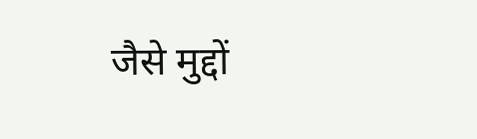जैसे मुद्दों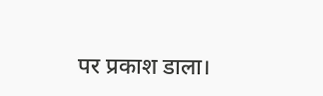पर प्रकाश डाला।